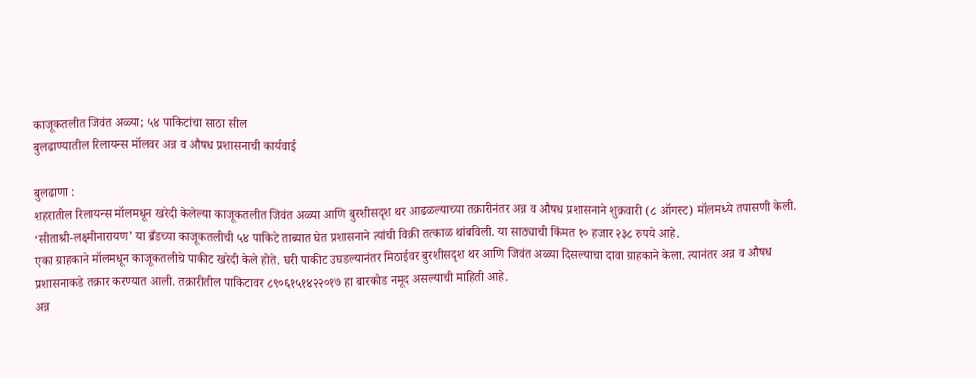काजूकतलीत जिवंत अळ्या; ५४ पाकिटांचा साठा सील
बुलढाण्यातील रिलायन्स मॉलवर अन्न व औषध प्रशासनाची कार्यवाई

बुलढाणा :
शहरातील रिलायन्स मॉलमधून खरेदी केलेल्या काजूकतलीत जिवंत अळ्या आणि बुरशीसदृश थर आढळल्याच्या तक्रारीनंतर अन्न व औषध प्रशासनाने शुक्रवारी (८ ऑगस्ट) मॉलमध्ये तपासणी केली. ‘सीताश्री-लक्ष्मीनारायण’ या ब्रँडच्या काजूकतलीची ५४ पाकिटे ताब्यात घेत प्रशासनाने त्यांची विक्री तत्काळ थांबविली. या साठ्याची किंमत १० हजार २३८ रुपये आहे.
एका ग्राहकाने मॉलमधून काजूकतलीचे पाकीट खरेदी केले होते. घरी पाकीट उघडल्यानंतर मिठाईवर बुरशीसदृश थर आणि जिवंत अळ्या दिसल्याचा दावा ग्राहकाने केला. त्यानंतर अन्न व औषध प्रशासनाकडे तक्रार करण्यात आली. तक्रारीतील पाकिटावर ८९०६१५१४२२०१७ हा बारकोड नमूद असल्याची माहिती आहे.
अन्न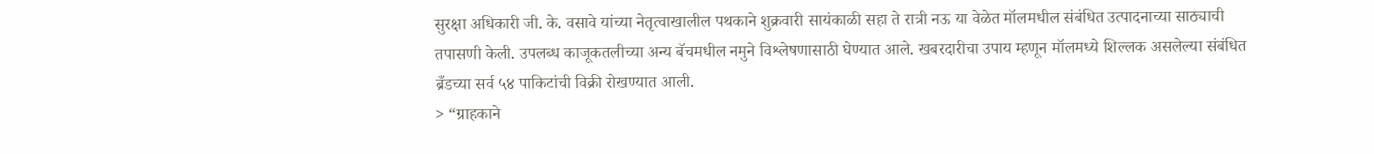सुरक्षा अधिकारी जी. के. वसावे यांच्या नेतृत्वाखालील पथकाने शुक्रवारी सायंकाळी सहा ते रात्री नऊ या वेळेत मॉलमधील संबंधित उत्पादनाच्या साठ्याची तपासणी केली. उपलब्ध काजूकतलीच्या अन्य बॅचमधील नमुने विश्लेषणासाठी घेण्यात आले. खबरदारीचा उपाय म्हणून मॉलमध्ये शिल्लक असलेल्या संबंधित ब्रँडच्या सर्व ५४ पाकिटांची विक्री रोखण्यात आली.
> “ग्राहकाने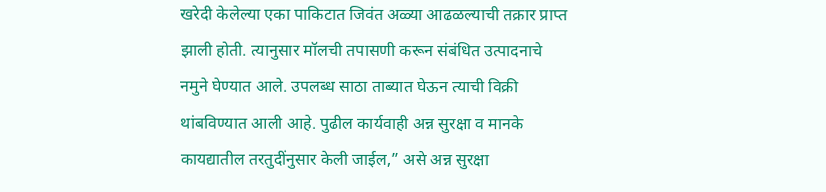खरेदी केलेल्या एका पाकिटात जिवंत अळ्या आढळल्याची तक्रार प्राप्त झाली होती. त्यानुसार मॉलची तपासणी करून संबंधित उत्पादनाचे नमुने घेण्यात आले. उपलब्ध साठा ताब्यात घेऊन त्याची विक्री थांबविण्यात आली आहे. पुढील कार्यवाही अन्न सुरक्षा व मानके कायद्यातील तरतुदींनुसार केली जाईल,” असे अन्न सुरक्षा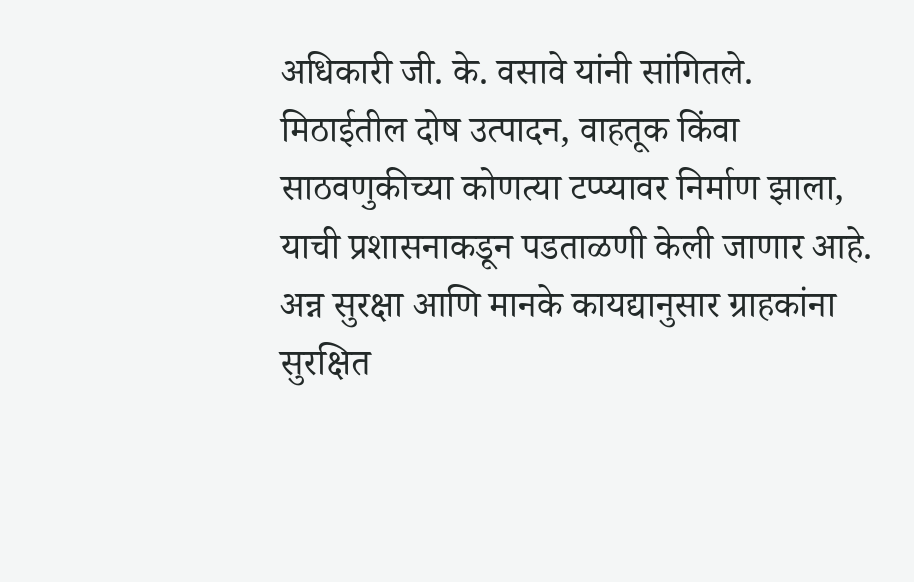अधिकारी जी. के. वसावे यांनी सांगितले.
मिठाईतील दोष उत्पादन, वाहतूक किंवा साठवणुकीच्या कोणत्या टप्प्यावर निर्माण झाला, याची प्रशासनाकडून पडताळणी केली जाणार आहे. अन्न सुरक्षा आणि मानके कायद्यानुसार ग्राहकांना सुरक्षित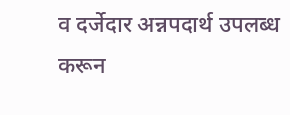व दर्जेदार अन्नपदार्थ उपलब्ध करून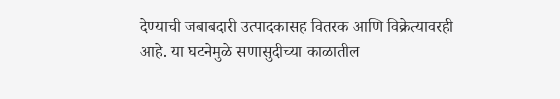देण्याची जबाबदारी उत्पादकासह वितरक आणि विक्रेत्यावरही आहे. या घटनेमुळे सणासुदीच्या काळातील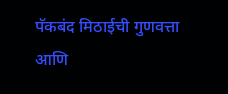पॅकबंद मिठाईची गुणवत्ता आणि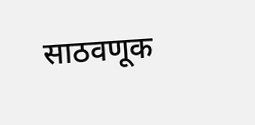साठवणूक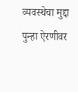व्यवस्थेचा मुद्दा पुन्हा ऐरणीवर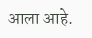आला आहे.